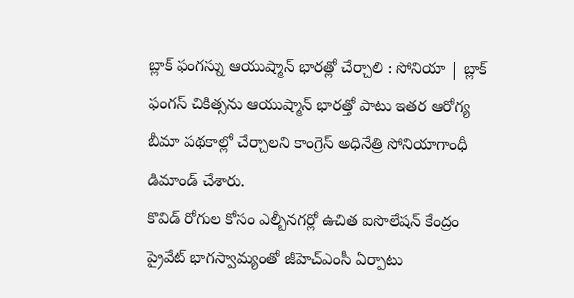బ్లాక్ ఫంగస్ను ఆయుష్మాన్ భారత్లో చేర్చాలి : సోనియా | బ్లాక్ ఫంగస్ చికిత్సను ఆయుష్మాన్ భారత్తో పాటు ఇతర ఆరోగ్య బీమా పథకాల్లో చేర్చాలని కాంగ్రెస్ అధినేత్రి సోనియాగాంధీ డిమాండ్ చేశారు.
కొవిడ్ రోగుల కోసం ఎల్బీనగర్లో ఉచిత ఐసొలేషన్ కేంద్రం ప్రైవేట్ భాగస్వామ్యంతో జీహెచ్ఎంసీ ఏర్పాటు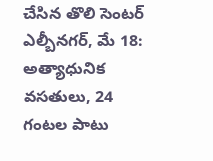చేసిన తొలి సెంటర్ ఎల్బీనగర్, మే 18: అత్యాధునిక వసతులు, 24 గంటల పాటు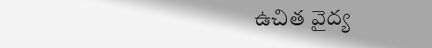ఉచిత వైద్య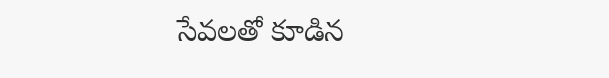సేవలతో కూడిన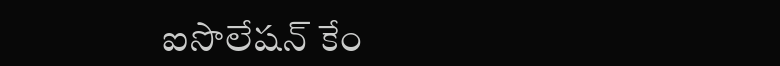ఐసొలేషన్ కేం